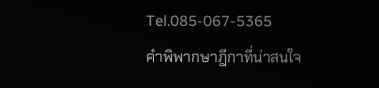Tel.085-067-5365
คำพิพากษาฎีกาที่น่าสนใจ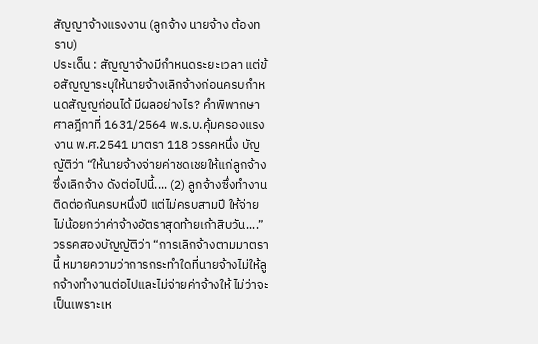สัญญาจ้างแรงงาน (ลูกจ้าง นายจ้าง ต้องทราบ)
ประเด็น : สัญญาจ้างมีกำหนดระยะเวลา แต่ข้อสัญญาระบุให้นายจ้างเลิกจ้างก่อนครบกำหนดสัญญก่อนได้ มีผลอย่างไร? คำพิพากษาศาลฎีกาที่ 1631/2564 พ.ร.บ.คุ้มครองแรงงาน พ.ศ.2541 มาตรา 118 วรรคหนึ่ง บัญญัติว่า “ให้นายจ้างจ่ายค่าชดเชยให้แก่ลูกจ้างซึ่งเลิกจ้าง ดังต่อไปนี้.... (2) ลูกจ้างซึ่งทำงานติดต่อกันครบหนึ่งปี แต่ไม่ครบสามปี ให้จ่ายไม่น้อยกว่าค่าจ้างอัตราสุดท้ายเก้าสิบวัน....” วรรคสองบัญญัติว่า “การเลิกจ้างตามมาตรานี้ หมายความว่าการกระทำใดที่นายจ้างไม่ให้ลูกจ้างทำงานต่อไปและไม่จ่ายค่าจ้างให้ ไม่ว่าจะเป็นเพราะเห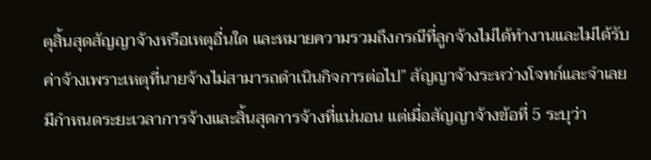ตุสิ้นสุดสัญญาจ้างหรือเหตุอื่นใด และหมายความรวมถึงกรณีที่ลูกจ้างไม่ได้ทำงานและไม่ได้รับค่าจ้างเพราะเหตุที่นายจ้างไม่สามารถดำเนินกิจการต่อไป” สัญญาจ้างระหว่างโจทก์และจำเลยมีกำหนดระยะเวลาการจ้างและสิ้นสุดการจ้างที่แน่นอน แต่เมื่อสัญญาจ้างข้อที่ 5 ระบุว่า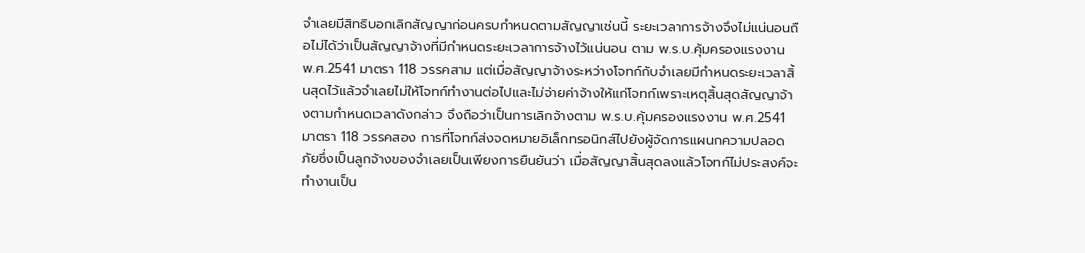จำเลยมีสิทธิบอกเลิกสัญญาก่อนครบกำหนดตามสัญญาเช่นนี้ ระยะเวลาการจ้างจึงไม่แน่นอนถือไม่ได้ว่าเป็นสัญญาจ้างที่มีกำหนดระยะเวลาการจ้างไว้แน่นอน ตาม พ.ร.บ.คุ้มครองแรงงาน พ.ศ.2541 มาตรา 118 วรรคสาม แต่เมื่อสัญญาจ้างระหว่างโจทก์กับจำเลยมีกำหนดระยะเวลาสิ้นสุดไว้แล้วจำเลยไม่ให้โจทก์ทำงานต่อไปและไม่จ่ายค่าจ้างให้แก่โจทก์เพราะเหตุสิ้นสุดสัญญาจ้างตามกำหนดเวลาดังกล่าว จึงถือว่าเป็นการเลิกจ้างตาม พ.ร.บ.คุ้มครองแรงงาน พ.ศ.2541 มาตรา 118 วรรคสอง การที่โจทก์ส่งจดหมายอิเล็กทรอนิกส์ไปยังผู้จัดการแผนกความปลอดภัยซึ่งเป็นลูกจ้างของจำเลยเป็นเพียงการยืนยันว่า เมื่อสัญญาสิ้นสุดลงแล้วโจทก์ไม่ประสงค์จะทำงานเป็น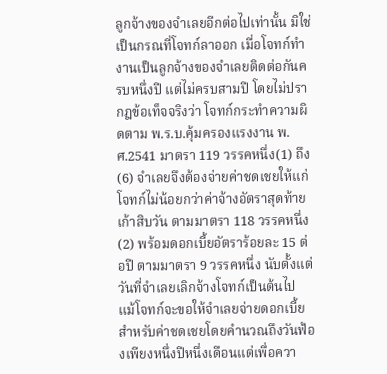ลูกจ้างของจำเลยอีกต่อไปเท่านั้น มิใช่เป็นกรณที่โจทก์ลาออก เมื่อโจทก์ทำงานเป็นลูกจ้างของจำเลยติดต่อกันครบหนึ่งปี แต่ไม่ครบสามปี โดยไม่ปรากฎข้อเท็จจริงว่า โจทก์กระทำความผิดตาม พ.ร.บ.คุ้มครองแรงงาน พ.ศ.2541 มาตรา 119 วรรคหนึ่ง(1) ถึง (6) จำเลยจึงต้องจ่ายค่าชดเชยให้แก่โจทก์ไม่น้อยกว่าค่าจ้างอัตราสุดท้ายเก้าสิบวัน ตามมาตรา 118 วรรคหนึ่ง(2) พร้อมดอกเบี้ยอัตราร้อยละ 15 ต่อปี ตามมาตรา 9 วรรคหนึ่ง นับตั้งแต่วันที่จำเลยเลิกจ้างโจทก์เป็นต้นไป แม้โจทก์จะขอให้จำเลยจ่ายดอกเบี้ยสำหรับค่าชดเชยโดยคำนวณถึงวันฟ้องเพียงหนึ่งปีหนึ่งเดือนแต่เพื่อควา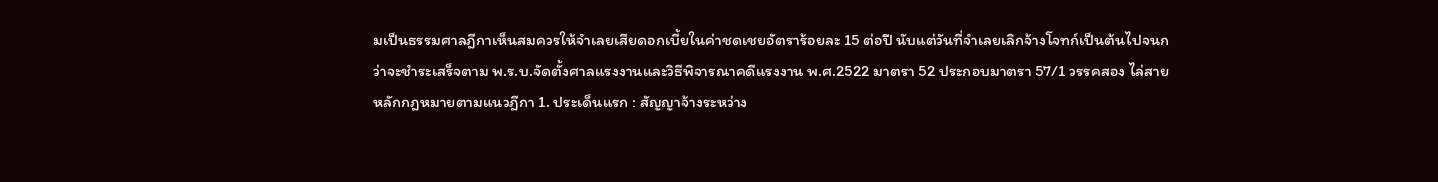มเป็นธรรมศาลฎีกาเห็นสมควรให้จำเลยเสียดอกเบี้ยในค่าชดเชยอัตราร้อยละ 15 ต่อปี นับแต่วันที่จำเลยเลิกจ้างโจทก์เป็นต้นไปจนกว่าจะชำระเสร็จตาม พ.ร.บ.จัดตั้งศาลแรงงานและวิธีพิจารณาคดีแรงงาน พ.ศ.2522 มาตรา 52 ประกอบมาตรา 57/1 วรรคสอง ไล่สาย หลักกฎหมายตามแนวฎีกา 1. ประเด็นแรก : สัญญาจ้างระหว่าง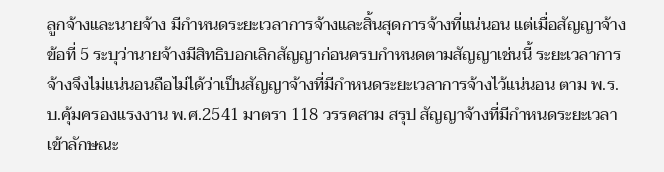ลูกจ้างและนายจ้าง มีกำหนดระยะเวลาการจ้างและสิ้นสุดการจ้างที่แน่นอน แต่เมื่อสัญญาจ้างข้อที่ 5 ระบุว่านายจ้างมีสิทธิบอกเลิกสัญญาก่อนครบกำหนดตามสัญญาเช่นนี้ ระยะเวลาการจ้างจึงไม่แน่นอนถือไม่ได้ว่าเป็นสัญญาจ้างที่มีกำหนดระยะเวลาการจ้างไว้แน่นอน ตาม พ.ร.บ.คุ้มครองแรงงาน พ.ศ.2541 มาตรา 118 วรรคสาม สรุป สัญญาจ้างที่มีกำหนดระยะเวลา เข้าลักษณะ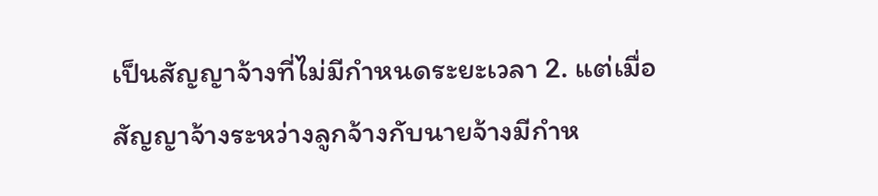เป็นสัญญาจ้างที่ไม่มีกำหนดระยะเวลา 2. แต่เมื่อสัญญาจ้างระหว่างลูกจ้างกับนายจ้างมีกำห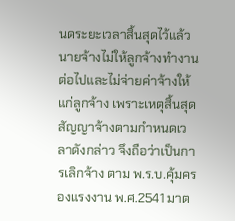นดระยะเวลาสิ้นสุดไว้แล้ว นายจ้างไม่ให้ลูกจ้างทำงานต่อไปและไม่จ่ายค่าจ้างให้แก่ลูกจ้าง เพราะเหตุสิ้นสุดสัญญาจ้างตามกำหนดเวลาดังกล่าว จึงถือว่าเป็นการเลิกจ้าง ตาม พ.ร.บ.คุ้มครองแรงงาน พ.ศ.2541 มาต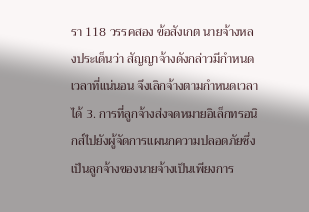รา 118 วรรคสอง ข้อสังเกต นายจ้างหลงประเด็นว่า สัญญาจ้างดังกล่าวมีกำหนดเวลาที่แน่นอน จึงเลิกจ้างตามกำหนดเวลาได้ 3. การที่ลูกจ้างส่งจดหมายอิเล็กทรอนิกส์ไปยังผู้จัดการแผนกความปลอดภัยซึ่งเป็นลูกจ้างของนายจ้างเป็นเพียงการ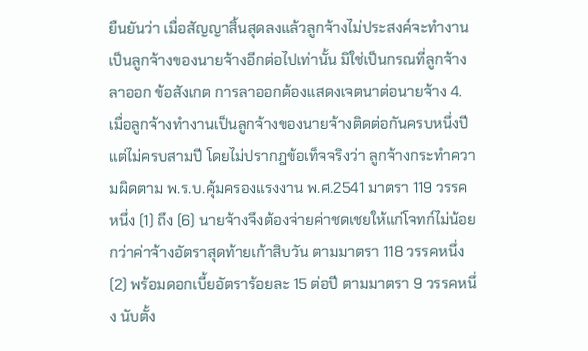ยืนยันว่า เมื่อสัญญาสิ้นสุดลงแล้วลูกจ้างไม่ประสงค์จะทำงานเป็นลูกจ้างของนายจ้างอีกต่อไปเท่านั้น มิใช่เป็นกรณที่ลูกจ้างลาออก ข้อสังเกต การลาออกต้องแสดงเจตนาต่อนายจ้าง 4. เมื่อลูกจ้างทำงานเป็นลูกจ้างของนายจ้างติดต่อกันครบหนึ่งปี แต่ไม่ครบสามปี โดยไม่ปรากฎข้อเท็จจริงว่า ลูกจ้างกระทำความผิดตาม พ.ร.บ.คุ้มครองแรงงาน พ.ศ.2541 มาตรา 119 วรรคหนึ่ง (1) ถึง (6) นายจ้างจึงต้องจ่ายค่าชดเชยให้แก่โจทก์ไม่น้อยกว่าค่าจ้างอัตราสุดท้ายเก้าสิบวัน ตามมาตรา 118 วรรคหนึ่ง (2) พร้อมดอกเบี้ยอัตราร้อยละ 15 ต่อปี ตามมาตรา 9 วรรคหนึ่ง นับตั้ง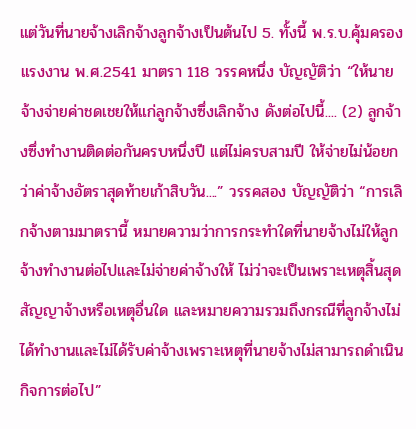แต่วันที่นายจ้างเลิกจ้างลูกจ้างเป็นต้นไป 5. ทั้งนี้ พ.ร.บ.คุ้มครองแรงงาน พ.ศ.2541 มาตรา 118 วรรคหนึ่ง บัญญัติว่า “ให้นายจ้างจ่ายค่าชดเชยให้แก่ลูกจ้างซึ่งเลิกจ้าง ดังต่อไปนี้.... (2) ลูกจ้างซึ่งทำงานติดต่อกันครบหนึ่งปี แต่ไม่ครบสามปี ให้จ่ายไม่น้อยกว่าค่าจ้างอัตราสุดท้ายเก้าสิบวัน....” วรรคสอง บัญญัติว่า “การเลิกจ้างตามมาตรานี้ หมายความว่าการกระทำใดที่นายจ้างไม่ให้ลูกจ้างทำงานต่อไปและไม่จ่ายค่าจ้างให้ ไม่ว่าจะเป็นเพราะเหตุสิ้นสุดสัญญาจ้างหรือเหตุอื่นใด และหมายความรวมถึงกรณีที่ลูกจ้างไม่ได้ทำงานและไม่ได้รับค่าจ้างเพราะเหตุที่นายจ้างไม่สามารถดำเนินกิจการต่อไป”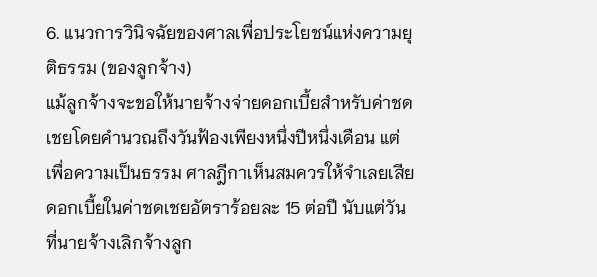6. แนวการวินิจฉัยของศาลเพื่อประโยชน์แห่งความยุติธรรม (ของลูกจ้าง)
แม้ลูกจ้างจะขอให้นายจ้างจ่ายดอกเบี้ยสำหรับค่าชดเชยโดยคำนวณถึงวันฟ้องเพียงหนึ่งปีหนึ่งเดือน แต่เพื่อความเป็นธรรม ศาลฎีกาเห็นสมควรให้จำเลยเสียดอกเบี้ยในค่าชดเชยอัตราร้อยละ 15 ต่อปี นับแต่วันที่นายจ้างเลิกจ้างลูก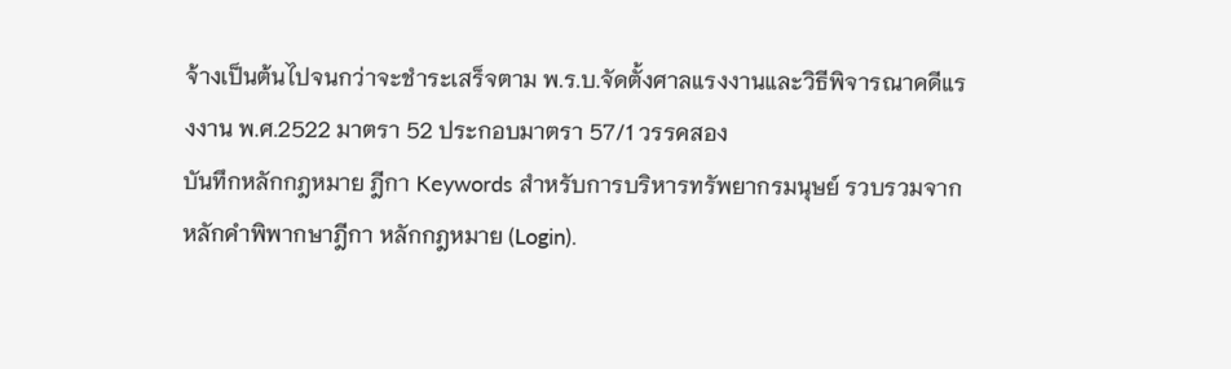จ้างเป็นต้นไปจนกว่าจะชำระเสร็จตาม พ.ร.บ.จัดตั้งศาลแรงงานและวิธีพิจารณาคดีแรงงาน พ.ศ.2522 มาตรา 52 ประกอบมาตรา 57/1 วรรคสอง
บันทึกหลักกฎหมาย ฎีกา Keywords สำหรับการบริหารทรัพยากรมนุษย์ รวบรวมจากหลักคำพิพากษาฎีกา หลักกฎหมาย (Login).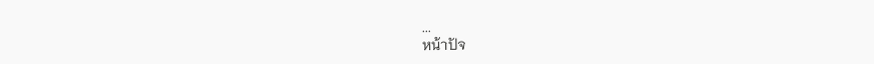...
หน้าปัจ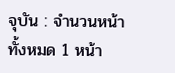จุบัน : จำนวนหน้าทั้งหมด 1 หน้า